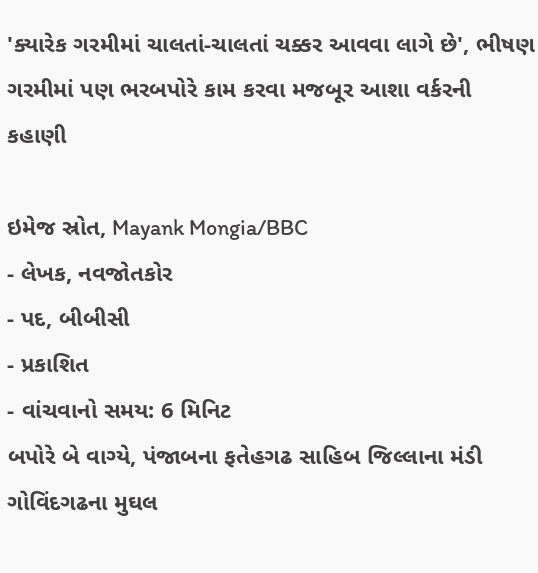'ક્યારેક ગરમીમાં ચાલતાં-ચાલતાં ચક્કર આવવા લાગે છે', ભીષણ ગરમીમાં પણ ભરબપોરે કામ કરવા મજબૂર આશા વર્કરની કહાણી

ઇમેજ સ્રોત, Mayank Mongia/BBC
- લેખક, નવજોતકોર
- પદ, બીબીસી
- પ્રકાશિત
- વાંચવાનો સમય: 6 મિનિટ
બપોરે બે વાગ્યે, પંજાબના ફતેહગઢ સાહિબ જિલ્લાના મંડી ગોવિંદગઢના મુઘલ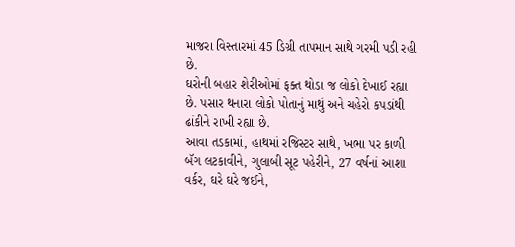માજરા વિસ્તારમાં 45 ડિગ્રી તાપમાન સાથે ગરમી પડી રહી છે.
ઘરોની બહાર શેરીઓમાં ફક્ત થોડા જ લોકો દેખાઈ રહ્યા છે. પસાર થનારા લોકો પોતાનું માથું અને ચહેરો કપડાંથી ઢાંકીને રાખી રહ્યા છે.
આવા તડકામાં, હાથમાં રજિસ્ટર સાથે, ખભા પર કાળી બૅગ લટકાવીને, ગુલાબી સૂટ પહેરીને, 27 વર્ષનાં આશા વર્કર, ઘરે ઘરે જઈને,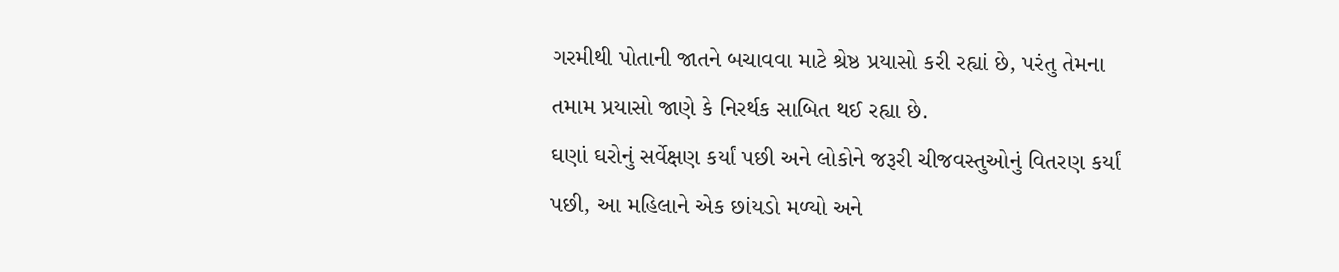ગરમીથી પોતાની જાતને બચાવવા માટે શ્રેષ્ઠ પ્રયાસો કરી રહ્યાં છે, પરંતુ તેમના તમામ પ્રયાસો જાણે કે નિરર્થક સાબિત થઈ રહ્યા છે.
ઘણાં ઘરોનું સર્વેક્ષણ કર્યાં પછી અને લોકોને જરૂરી ચીજવસ્તુઓનું વિતરણ કર્યાં પછી, આ મહિલાને એક છાંયડો મળ્યો અને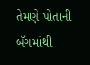તેમણે પોતાની બૅગમાંથી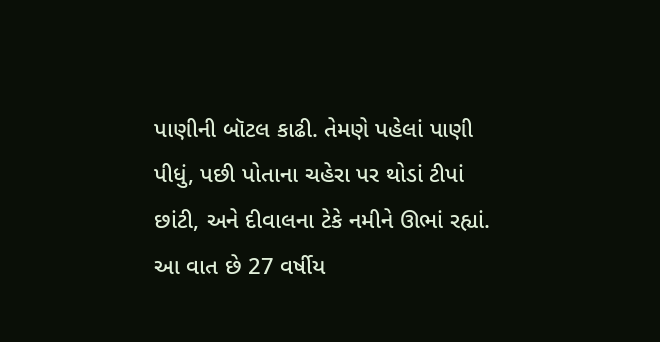પાણીની બૉટલ કાઢી. તેમણે પહેલાં પાણી પીધું, પછી પોતાના ચહેરા પર થોડાં ટીપાં છાંટી, અને દીવાલના ટેકે નમીને ઊભાં રહ્યાં.
આ વાત છે 27 વર્ષીય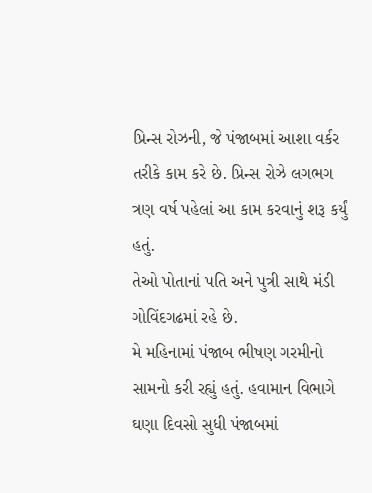પ્રિન્સ રોઝની, જે પંજાબમાં આશા વર્કર તરીકે કામ કરે છે. પ્રિન્સ રોઝે લગભગ ત્રણ વર્ષ પહેલાં આ કામ કરવાનું શરૂ કર્યું હતું.
તેઓ પોતાનાં પતિ અને પુત્રી સાથે મંડી ગોવિંદગઢમાં રહે છે.
મે મહિનામાં પંજાબ ભીષણ ગરમીનો સામનો કરી રહ્યું હતું. હવામાન વિભાગે ઘણા દિવસો સુધી પંજાબમાં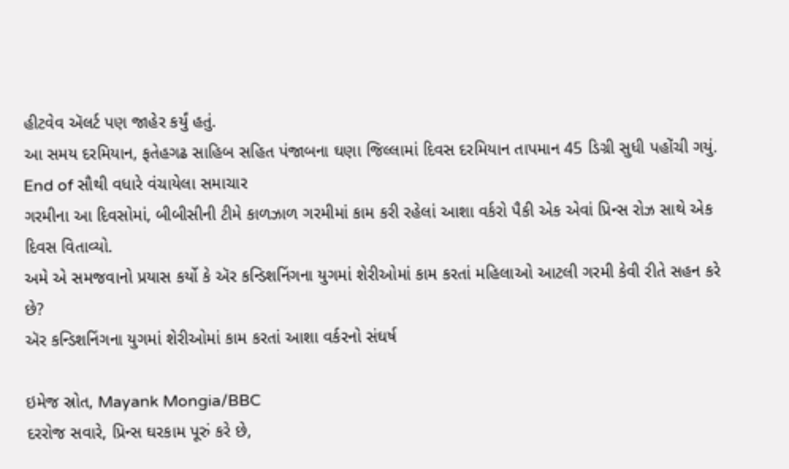હીટવેવ ઍલર્ટ પણ જાહેર કર્યું હતું.
આ સમય દરમિયાન, ફતેહગઢ સાહિબ સહિત પંજાબના ઘણા જિલ્લામાં દિવસ દરમિયાન તાપમાન 45 ડિગ્રી સુધી પહોંચી ગયું.
End of સૌથી વધારે વંચાયેલા સમાચાર
ગરમીના આ દિવસોમાં, બીબીસીની ટીમે કાળઝાળ ગરમીમાં કામ કરી રહેલાં આશા વર્કરો પૈકી એક એવાં પ્રિન્સ રોઝ સાથે એક દિવસ વિતાવ્યો.
અમે એ સમજવાનો પ્રયાસ કર્યો કે ઍર કન્ડિશનિંગના યુગમાં શેરીઓમાં કામ કરતાં મહિલાઓ આટલી ગરમી કેવી રીતે સહન કરે છે?
ઍર કન્ડિશનિંગના યુગમાં શેરીઓમાં કામ કરતાં આશા વર્કરનો સંઘર્ષ

ઇમેજ સ્રોત, Mayank Mongia/BBC
દરરોજ સવારે, પ્રિન્સ ઘરકામ પૂરું કરે છે,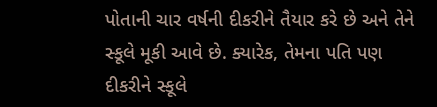પોતાની ચાર વર્ષની દીકરીને તૈયાર કરે છે અને તેને સ્કૂલે મૂકી આવે છે. ક્યારેક, તેમના પતિ પણ દીકરીને સ્કૂલે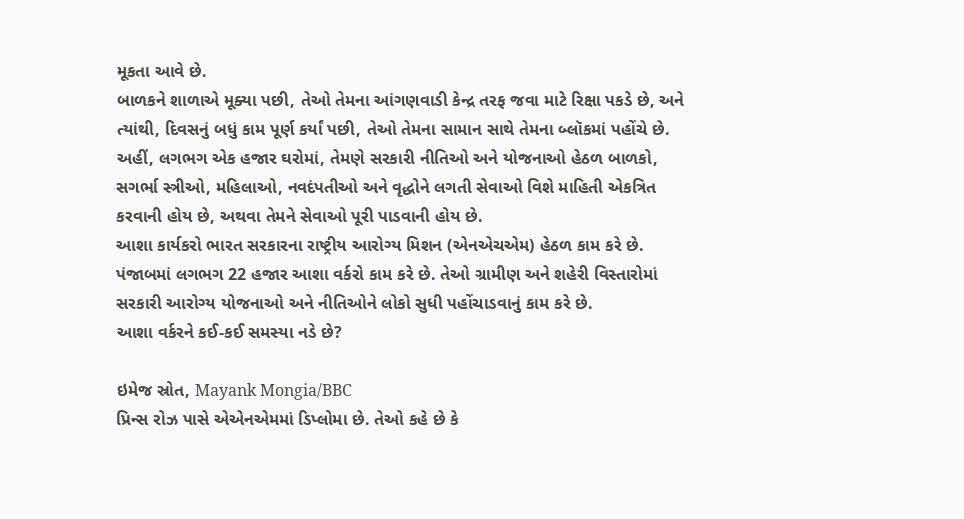મૂકતા આવે છે.
બાળકને શાળાએ મૂક્યા પછી, તેઓ તેમના આંગણવાડી કેન્દ્ર તરફ જવા માટે રિક્ષા પકડે છે, અને ત્યાંથી, દિવસનું બધું કામ પૂર્ણ કર્યાં પછી, તેઓ તેમના સામાન સાથે તેમના બ્લૉકમાં પહોંચે છે.
અહીં, લગભગ એક હજાર ઘરોમાં, તેમણે સરકારી નીતિઓ અને યોજનાઓ હેઠળ બાળકો, સગર્ભા સ્ત્રીઓ, મહિલાઓ, નવદંપતીઓ અને વૃદ્ધોને લગતી સેવાઓ વિશે માહિતી એકત્રિત કરવાની હોય છે, અથવા તેમને સેવાઓ પૂરી પાડવાની હોય છે.
આશા કાર્યકરો ભારત સરકારના રાષ્ટ્રીય આરોગ્ય મિશન (એનએચએમ) હેઠળ કામ કરે છે. પંજાબમાં લગભગ 22 હજાર આશા વર્કરો કામ કરે છે. તેઓ ગ્રામીણ અને શહેરી વિસ્તારોમાં સરકારી આરોગ્ય યોજનાઓ અને નીતિઓને લોકો સુધી પહોંચાડવાનું કામ કરે છે.
આશા વર્કરને કઈ-કઈ સમસ્યા નડે છે?

ઇમેજ સ્રોત, Mayank Mongia/BBC
પ્રિન્સ રોઝ પાસે એએનએમમાં ડિપ્લોમા છે. તેઓ કહે છે કે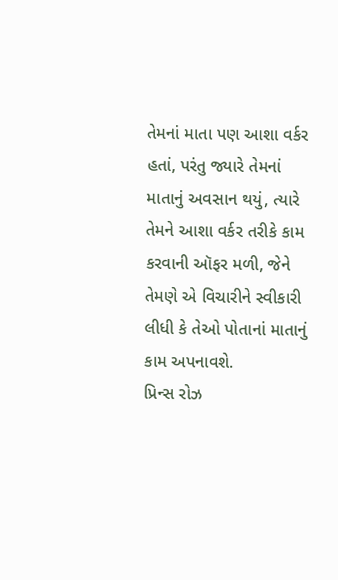તેમનાં માતા પણ આશા વર્કર હતાં, પરંતુ જ્યારે તેમનાં માતાનું અવસાન થયું, ત્યારે તેમને આશા વર્કર તરીકે કામ કરવાની ઑફર મળી, જેને તેમણે એ વિચારીને સ્વીકારી લીધી કે તેઓ પોતાનાં માતાનું કામ અપનાવશે.
પ્રિન્સ રોઝ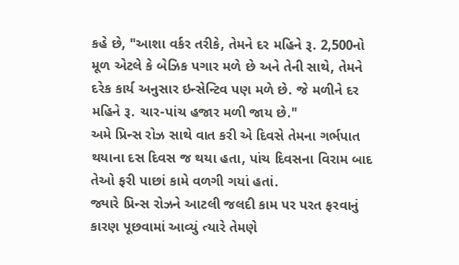કહે છે, "આશા વર્કર તરીકે, તેમને દર મહિને રૂ. 2,500નો મૂળ એટલે કે બેઝિક પગાર મળે છે અને તેની સાથે, તેમને દરેક કાર્ય અનુસાર ઇન્સેન્ટિવ પણ મળે છે. જે મળીને દર મહિને રૂ. ચાર-પાંચ હજાર મળી જાય છે."
અમે પ્રિન્સ રોઝ સાથે વાત કરી એ દિવસે તેમના ગર્ભપાત થયાના દસ દિવસ જ થયા હતા, પાંચ દિવસના વિરામ બાદ તેઓ ફરી પાછાં કામે વળગી ગયાં હતાં.
જ્યારે પ્રિન્સ રોઝને આટલી જલદી કામ પર પરત ફરવાનું કારણ પૂછવામાં આવ્યું ત્યારે તેમણે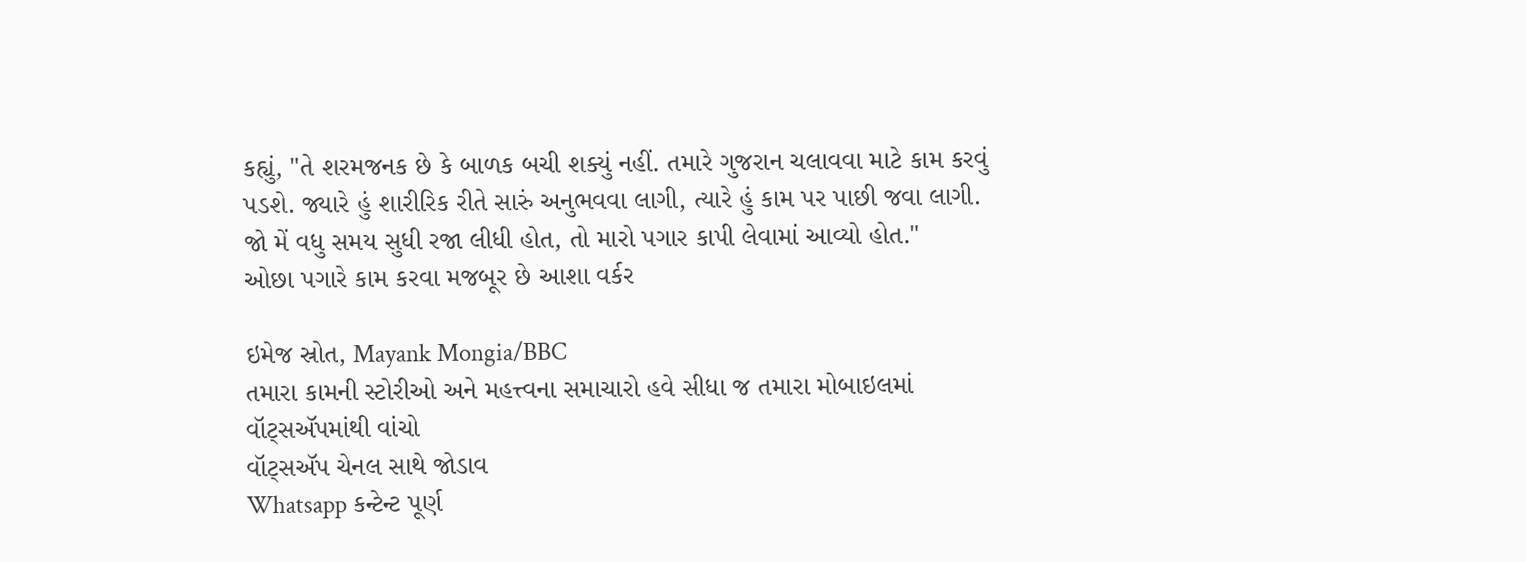કહ્યું, "તે શરમજનક છે કે બાળક બચી શક્યું નહીં. તમારે ગુજરાન ચલાવવા માટે કામ કરવું પડશે. જ્યારે હું શારીરિક રીતે સારું અનુભવવા લાગી, ત્યારે હું કામ પર પાછી જવા લાગી. જો મેં વધુ સમય સુધી રજા લીધી હોત, તો મારો પગાર કાપી લેવામાં આવ્યો હોત."
ઓછા પગારે કામ કરવા મજબૂર છે આશા વર્કર

ઇમેજ સ્રોત, Mayank Mongia/BBC
તમારા કામની સ્ટોરીઓ અને મહત્ત્વના સમાચારો હવે સીધા જ તમારા મોબાઇલમાં વૉટ્સઍપમાંથી વાંચો
વૉટ્સઍપ ચેનલ સાથે જોડાવ
Whatsapp કન્ટેન્ટ પૂર્ણ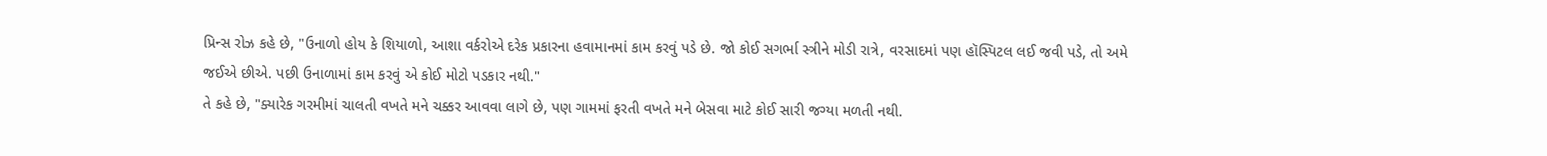પ્રિન્સ રોઝ કહે છે, "ઉનાળો હોય કે શિયાળો, આશા વર્કરોએ દરેક પ્રકારના હવામાનમાં કામ કરવું પડે છે. જો કોઈ સગર્ભા સ્ત્રીને મોડી રાત્રે, વરસાદમાં પણ હૉસ્પિટલ લઈ જવી પડે, તો અમે જઈએ છીએ. પછી ઉનાળામાં કામ કરવું એ કોઈ મોટો પડકાર નથી."
તે કહે છે, "ક્યારેક ગરમીમાં ચાલતી વખતે મને ચક્કર આવવા લાગે છે, પણ ગામમાં ફરતી વખતે મને બેસવા માટે કોઈ સારી જગ્યા મળતી નથી.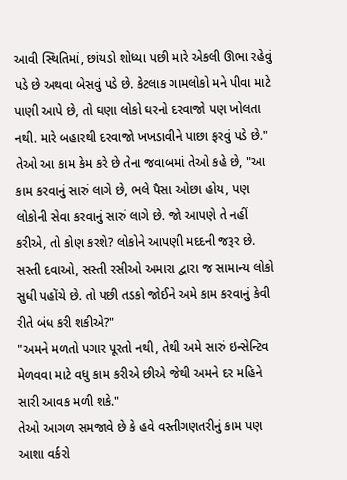આવી સ્થિતિમાં, છાંયડો શોધ્યા પછી મારે એકલી ઊભા રહેવું પડે છે અથવા બેસવું પડે છે. કેટલાક ગામલોકો મને પીવા માટે પાણી આપે છે, તો ઘણા લોકો ઘરનો દરવાજો પણ ખોલતા નથી. મારે બહારથી દરવાજો ખખડાવીને પાછા ફરવું પડે છે."
તેઓ આ કામ કેમ કરે છે તેના જવાબમાં તેઓ કહે છે, "આ કામ કરવાનું સારું લાગે છે, ભલે પૈસા ઓછા હોય, પણ લોકોની સેવા કરવાનું સારું લાગે છે. જો આપણે તે નહીં કરીએ, તો કોણ કરશે? લોકોને આપણી મદદની જરૂર છે. સસ્તી દવાઓ, સસ્તી રસીઓ અમારા દ્વારા જ સામાન્ય લોકો સુધી પહોંચે છે. તો પછી તડકો જોઈને અમે કામ કરવાનું કેવી રીતે બંધ કરી શકીએ?"
"અમને મળતો પગાર પૂરતો નથી, તેથી અમે સારું ઇન્સેન્ટિવ મેળવવા માટે વધુ કામ કરીએ છીએ જેથી અમને દર મહિને સારી આવક મળી શકે."
તેઓ આગળ સમજાવે છે કે હવે વસ્તીગણતરીનું કામ પણ આશા વર્કરો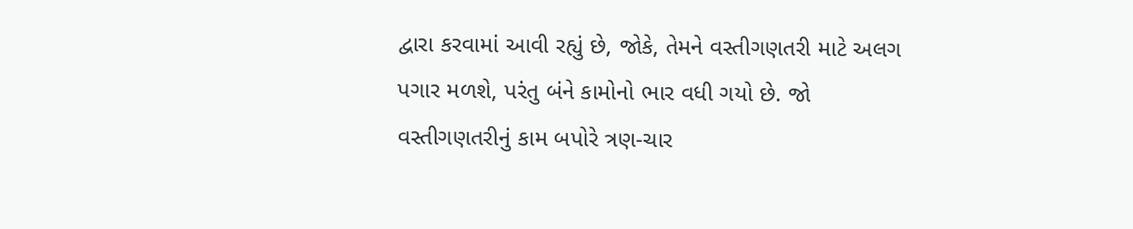દ્વારા કરવામાં આવી રહ્યું છે, જોકે, તેમને વસ્તીગણતરી માટે અલગ પગાર મળશે, પરંતુ બંને કામોનો ભાર વધી ગયો છે. જો વસ્તીગણતરીનું કામ બપોરે ત્રણ-ચાર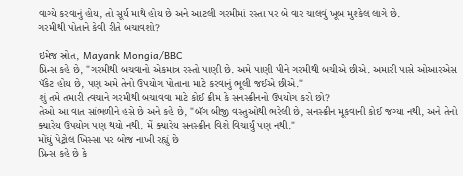વાગ્યે કરવાનું હોય, તો સૂર્ય માથે હોય છે અને આટલી ગરમીમાં રસ્તા પર બે વાર ચાલવું ખૂબ મુશ્કેલ લાગે છે.
ગરમીથી પોતાને કેવી રીતે બચાવશો?

ઇમેજ સ્રોત, Mayank Mongia/BBC
પ્રિન્સ કહે છે, "ગરમીથી બચવાનો એકમાત્ર રસ્તો પાણી છે. અમે પાણી પીને ગરમીથી બચીએ છીએ. અમારી પાસે ઓઆરએસ પૅકેટ હોય છે, પણ અમે તેનો ઉપયોગ પોતાના માટે કરવાનું ભૂલી જઈએ છીએ."
શું તમે તમારી ત્વચાને ગરમીથી બચાવવા માટે કોઈ ક્રીમ કે સનસ્ક્રીનનો ઉપયોગ કરો છો?
તેઓ આ વાત સાંભળીને હસે છે અને કહે છે, "બૅગ બીજી વસ્તુઓથી ભરેલી છે, સનસ્ક્રીન મૂકવાની કોઈ જગ્યા નથી, અને તેનો ક્યારેય ઉપયોગ પણ થયો નથી. મેં ક્યારેય સનસ્ક્રીન વિશે વિચાર્યું પણ નથી."
મોંઘું પેટ્રોલ ખિસ્સા પર બોજ નાખી રહ્યું છે
પ્રિન્સ કહે છે કે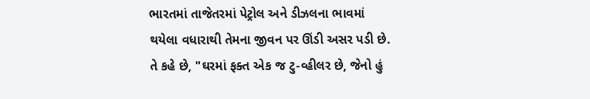ભારતમાં તાજેતરમાં પેટ્રોલ અને ડીઝલના ભાવમાં થયેલા વધારાથી તેમના જીવન પર ઊંડી અસર પડી છે.
તે કહે છે, "ઘરમાં ફક્ત એક જ ટુ-વ્હીલર છે, જેનો હું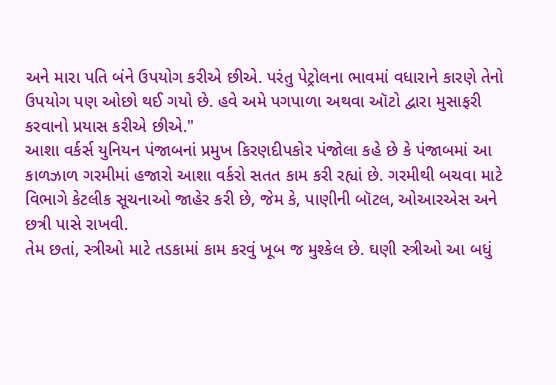અને મારા પતિ બંને ઉપયોગ કરીએ છીએ. પરંતુ પેટ્રોલના ભાવમાં વધારાને કારણે તેનો ઉપયોગ પણ ઓછો થઈ ગયો છે. હવે અમે પગપાળા અથવા ઑટો દ્વારા મુસાફરી કરવાનો પ્રયાસ કરીએ છીએ."
આશા વર્કર્સ યુનિયન પંજાબનાં પ્રમુખ કિરણદીપકોર પંજોલા કહે છે કે પંજાબમાં આ કાળઝાળ ગરમીમાં હજારો આશા વર્કરો સતત કામ કરી રહ્યાં છે. ગરમીથી બચવા માટે વિભાગે કેટલીક સૂચનાઓ જાહેર કરી છે, જેમ કે, પાણીની બૉટલ, ઓઆરએસ અને છત્રી પાસે રાખવી.
તેમ છતાં, સ્ત્રીઓ માટે તડકામાં કામ કરવું ખૂબ જ મુશ્કેલ છે. ઘણી સ્ત્રીઓ આ બધું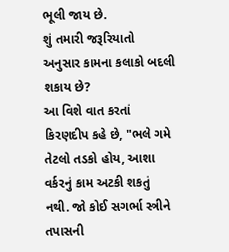ભૂલી જાય છે.
શું તમારી જરૂરિયાતો અનુસાર કામના કલાકો બદલી શકાય છે?
આ વિશે વાત કરતાં કિરણદીપ કહે છે, "ભલે ગમે તેટલો તડકો હોય, આશા વર્કરનું કામ અટકી શકતું નથી. જો કોઈ સગર્ભા સ્ત્રીને તપાસની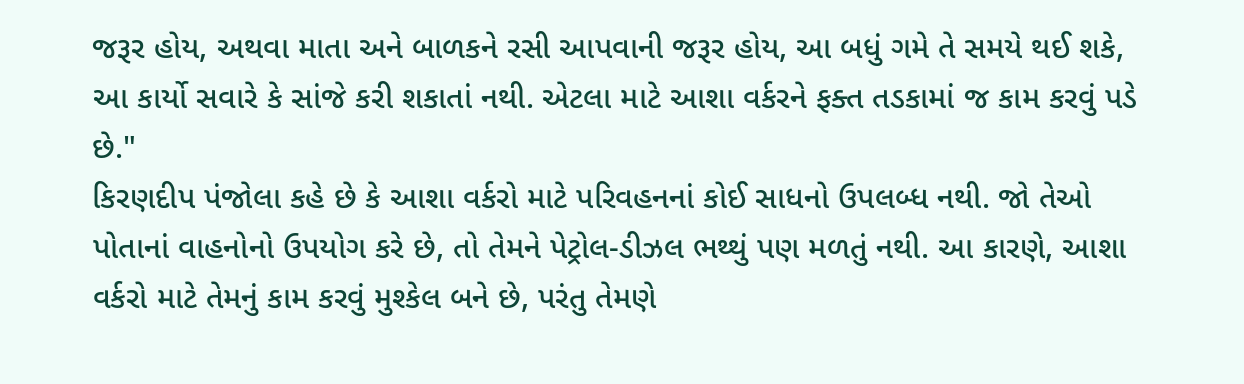જરૂર હોય, અથવા માતા અને બાળકને રસી આપવાની જરૂર હોય, આ બધું ગમે તે સમયે થઈ શકે, આ કાર્યો સવારે કે સાંજે કરી શકાતાં નથી. એટલા માટે આશા વર્કરને ફક્ત તડકામાં જ કામ કરવું પડે છે."
કિરણદીપ પંજોલા કહે છે કે આશા વર્કરો માટે પરિવહનનાં કોઈ સાધનો ઉપલબ્ધ નથી. જો તેઓ પોતાનાં વાહનોનો ઉપયોગ કરે છે, તો તેમને પેટ્રોલ-ડીઝલ ભથ્થું પણ મળતું નથી. આ કારણે, આશા વર્કરો માટે તેમનું કામ કરવું મુશ્કેલ બને છે, પરંતુ તેમણે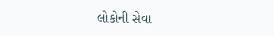લોકોની સેવા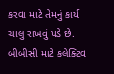કરવા માટે તેમનું કાર્ય ચાલુ રાખવું પડે છે.
બીબીસી માટે કલેક્ટિવ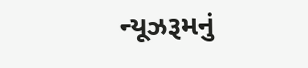ન્યૂઝરૂમનું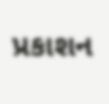પ્રકાશન